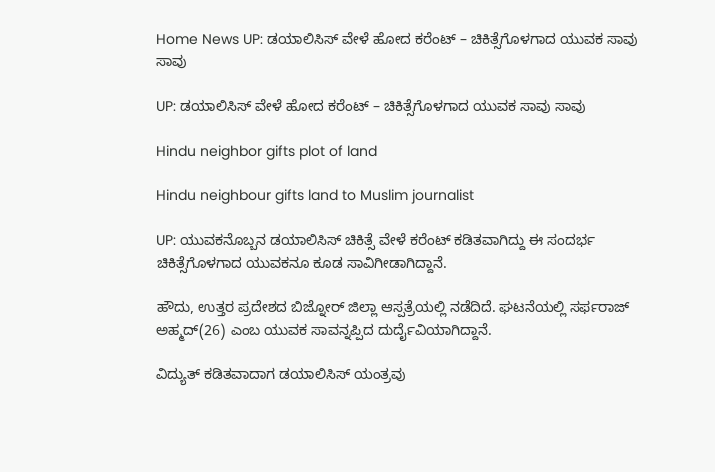Home News UP: ಡಯಾಲಿಸಿಸ್ ವೇಳೆ ಹೋದ ಕರೆಂಟ್ – ಚಿಕಿತ್ಸೆಗೊಳಗಾದ ಯುವಕ ಸಾವು ಸಾವು

UP: ಡಯಾಲಿಸಿಸ್ ವೇಳೆ ಹೋದ ಕರೆಂಟ್ – ಚಿಕಿತ್ಸೆಗೊಳಗಾದ ಯುವಕ ಸಾವು ಸಾವು

Hindu neighbor gifts plot of land

Hindu neighbour gifts land to Muslim journalist

UP: ಯುವಕನೊಬ್ಬನ ಡಯಾಲಿಸಿಸ್ ಚಿಕಿತ್ಸೆ ವೇಳೆ ಕರೆಂಟ್ ಕಡಿತವಾಗಿದ್ದು ಈ ಸಂದರ್ಭ ಚಿಕಿತ್ಸೆಗೊಳಗಾದ ಯುವಕನೂ ಕೂಡ ಸಾವಿಗೀಡಾಗಿದ್ದಾನೆ.

ಹೌದು, ಉತ್ತರ ಪ್ರದೇಶದ ಬಿಜ್ನೋರ್ ಜಿಲ್ಲಾ ಆಸ್ಪತ್ರೆಯಲ್ಲಿ ನಡೆದಿದೆ. ಘಟನೆಯಲ್ಲಿ ಸರ್ಫರಾಜ್ ಅಹ್ಮದ್(26) ಎಂಬ ಯುವಕ ಸಾವನ್ನಪ್ಪಿದ ದುರ್ದೈವಿಯಾಗಿದ್ದಾನೆ.

ವಿದ್ಯುತ್ ಕಡಿತವಾದಾಗ ಡಯಾಲಿಸಿಸ್ ಯಂತ್ರವು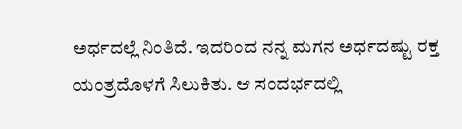ಅರ್ಧದಲ್ಲೆ ನಿಂತಿದೆ. ಇದರಿಂದ ನನ್ನ ಮಗನ ಅರ್ಧದಷ್ಟು ರಕ್ತ ಯಂತ್ರದೊಳಗೆ ಸಿಲುಕಿತು. ಆ ಸಂದರ್ಭದಲ್ಲಿ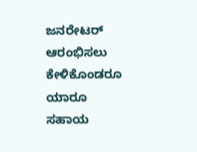ಜನರೇಟರ್ ಆರಂಭಿಸಲು ಕೇಳಿಕೊಂಡರೂ ಯಾರೂ ಸಹಾಯ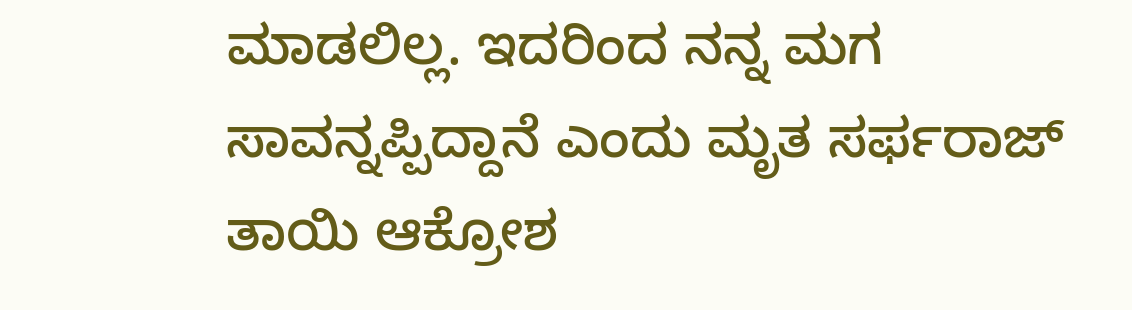ಮಾಡಲಿಲ್ಲ. ಇದರಿಂದ ನನ್ನ ಮಗ ಸಾವನ್ನಪ್ಪಿದ್ದಾನೆ ಎಂದು ಮೃತ ಸರ್ಫರಾಜ್‌ ತಾಯಿ ಆಕ್ರೋಶ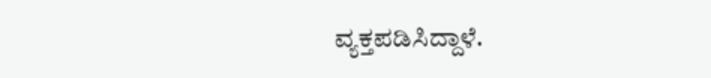ವ್ಯಕ್ತಪಡಿಸಿದ್ದಾಳೆ.